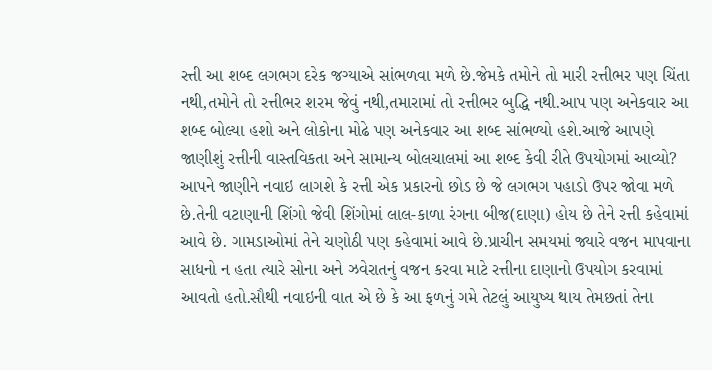રત્તી આ શબ્દ લગભગ દરેક જગ્યાએ સાંભળવા મળે છે.જેમકે તમોને તો મારી રત્તીભર પણ ચિંતા નથી,તમોને તો રત્તીભર શરમ જેવું નથી,તમારામાં તો રત્તીભર બુદ્ધિ નથી.આપ પણ અનેકવાર આ શબ્દ બોલ્યા હશો અને લોકોના મોઢે પણ અનેકવાર આ શબ્દ સાંભળ્યો હશે.આજે આપણે જાણીશું રત્તીની વાસ્તવિકતા અને સામાન્ય બોલચાલમાં આ શબ્દ કેવી રીતે ઉપયોગમાં આવ્યો?
આપને જાણીને નવાઇ લાગશે કે રત્તી એક પ્રકારનો છોડ છે જે લગભગ પહાડો ઉપર જોવા મળે છે.તેની વટાણાની શિંગો જેવી શિંગોમાં લાલ-કાળા રંગના બીજ(દાણા) હોય છે તેને રત્તી કહેવામાં આવે છે. ગામડાઓમાં તેને ચણોઠી પણ કહેવામાં આવે છે.પ્રાચીન સમયમાં જ્યારે વજન માપવાના સાધનો ન હતા ત્યારે સોના અને ઝવેરાતનું વજન કરવા માટે રત્તીના દાણાનો ઉપયોગ કરવામાં આવતો હતો.સૌથી નવાઇની વાત એ છે કે આ ફળનું ગમે તેટલું આયુષ્ય થાય તેમછતાં તેના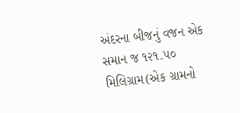અંદરના બીજનું વજન એક સમાન જ ૧૨૧.૫૦ મિલિગ્રામ(એક ગ્રામનો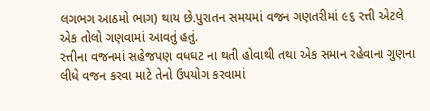લગભગ આઠમો ભાગ) થાય છે.પુરાતન સમયમાં વજન ગણતરીમાં ૯૬ રત્તી એટલે એક તોલો ગણવામાં આવતું હતું.
રત્તીના વજનમાં સહેજપણ વધઘટ ના થતી હોવાથી તથા એક સમાન રહેવાના ગુણના લીધે વજન કરવા માટે તેનો ઉપયોગ કરવામાં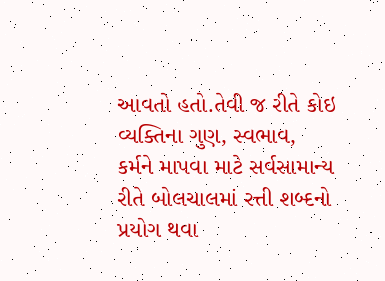આવતો હતો.તેવી જ રીતે કોઇ વ્યક્તિના ગુણ, સ્વભાવ, કર્મને માપવા માટે સર્વસામાન્ય રીતે બોલચાલમાં રત્તી શબ્દનો પ્રયોગ થવા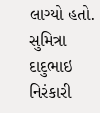લાગ્યો હતો.
સુમિત્રા દાદુભાઇ નિરંકારી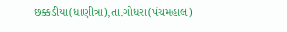છક્કડીયા(ધાણીત્રા),તા.ગોધરા(પંચમહાલ)